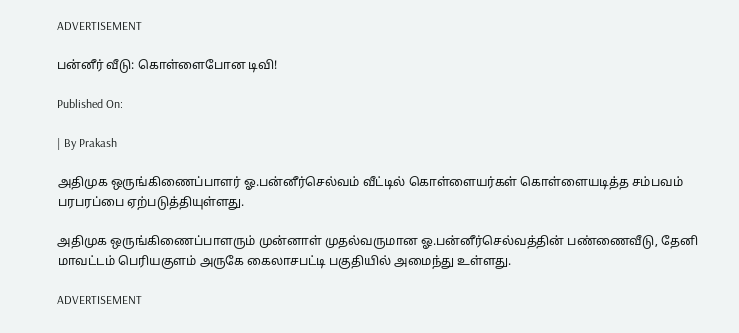ADVERTISEMENT

பன்னீர் வீடு: கொள்ளைபோன டிவி!

Published On:

| By Prakash

அதிமுக ஒருங்கிணைப்பாளர் ஓ.பன்னீர்செல்வம் வீட்டில் கொள்ளையர்கள் கொள்ளையடித்த சம்பவம் பரபரப்பை ஏற்படுத்தியுள்ளது.

அதிமுக ஒருங்கிணைப்பாளரும் முன்னாள் முதல்வருமான ஓ.பன்னீர்செல்வத்தின் பண்ணைவீடு, தேனி மாவட்டம் பெரியகுளம் அருகே கைலாசபட்டி பகுதியில் அமைந்து உள்ளது.

ADVERTISEMENT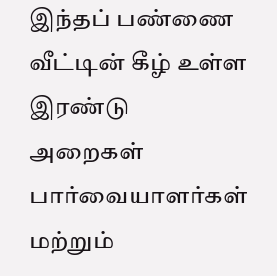இந்தப் பண்ணை வீட்டின் கீழ் உள்ள இரண்டு அறைகள் பார்வையாளர்கள் மற்றும்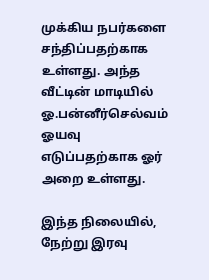முக்கிய நபர்களை சந்திப்பதற்காக உள்ளது. அந்த வீட்டின் மாடியில் ஓ.பன்னீர்செல்வம் ஓயவு எடுப்பதற்காக ஓர் அறை உள்ளது.

இந்த நிலையில், நேற்று இரவு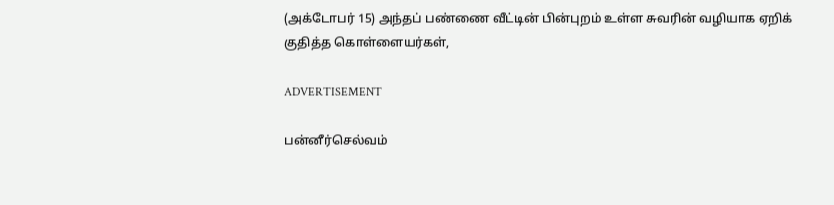(அக்டோபர் 15) அந்தப் பண்ணை வீட்டின் பின்புறம் உள்ள சுவரின் வழியாக ஏறிக் குதித்த கொள்ளையர்கள்,

ADVERTISEMENT

பன்னீர்செல்வம்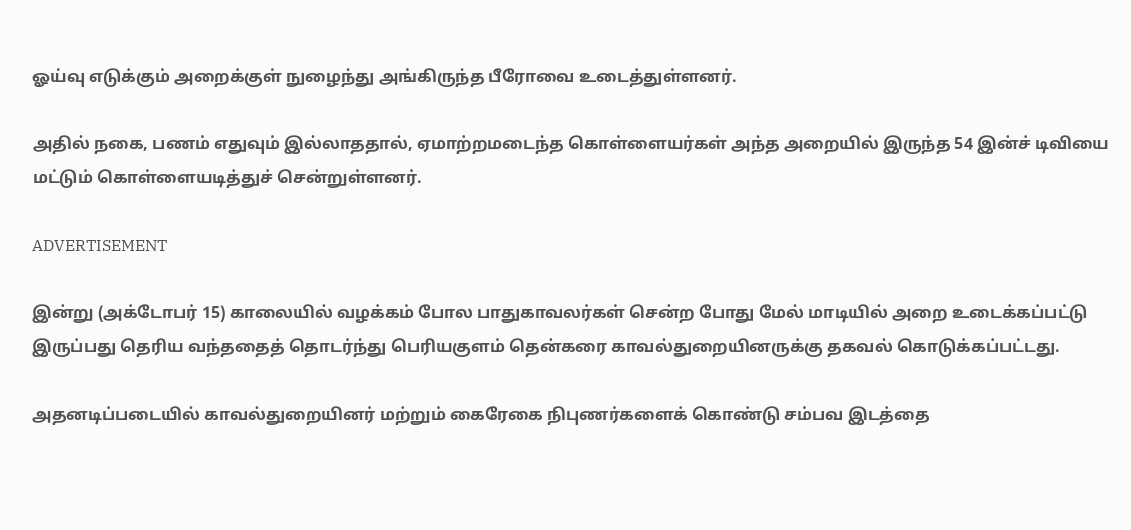ஓய்வு எடுக்கும் அறைக்குள் நுழைந்து அங்கிருந்த பீரோவை உடைத்துள்ளனர்.

அதில் நகை, பணம் எதுவும் இல்லாததால், ஏமாற்றமடைந்த கொள்ளையர்கள் அந்த அறையில் இருந்த 54 இன்ச் டிவியை மட்டும் கொள்ளையடித்துச் சென்றுள்ளனர்.

ADVERTISEMENT

இன்று (அக்டோபர் 15) காலையில் வழக்கம் போல பாதுகாவலர்கள் சென்ற போது மேல் மாடியில் அறை உடைக்கப்பட்டு இருப்பது தெரிய வந்ததைத் தொடர்ந்து பெரியகுளம் தென்கரை காவல்துறையினருக்கு தகவல் கொடுக்கப்பட்டது.

அதனடிப்படையில் காவல்துறையினர் மற்றும் கைரேகை நிபுணர்களைக் கொண்டு சம்பவ இடத்தை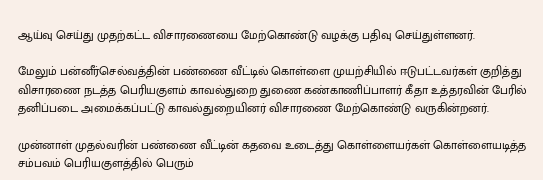ஆய்வு செய்து முதற்கட்ட விசாரணையை மேற்கொண்டு வழக்கு பதிவு செய்துள்ளனர்.

மேலும் பன்னீர்செல்வத்தின் பண்ணை வீட்டில் கொள்ளை முயற்சியில் ஈடுபட்டவர்கள் குறித்து விசாரணை நடத்த பெரியகுளம் காவல்துறை துணை கண்காணிப்பாளர் கீதா உத்தரவின் பேரில் தனிப்படை அமைக்கப்பட்டு காவல்துறையினர் விசாரணை மேற்கொண்டு வருகின்றனர்.

முன்னாள் முதல்வரின் பண்ணை வீட்டின் கதவை உடைத்து கொள்ளையர்கள் கொள்ளையடித்த சம்பவம் பெரியகுளத்தில் பெரும்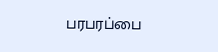பரபரப்பை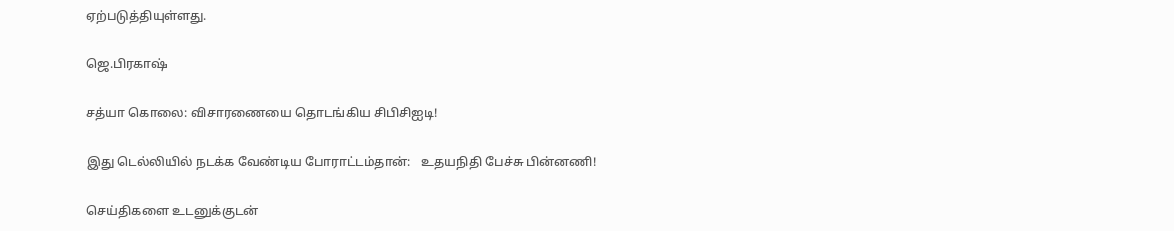ஏற்படுத்தியுள்ளது.

ஜெ.பிரகாஷ்

சத்யா கொலை: விசாரணையை தொடங்கிய சிபிசிஐடி!

இது டெல்லியில் நடக்க வேண்டிய போராட்டம்தான்:   உதயநிதி பேச்சு பின்னணி!

செய்திகளை உடனுக்குடன்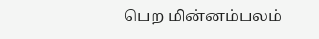பெற மின்னம்பலம்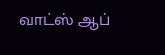வாட்ஸ் ஆப்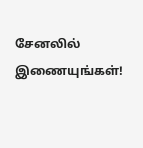சேனலில் இணையுங்கள்!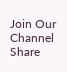Join Our Channel
Share